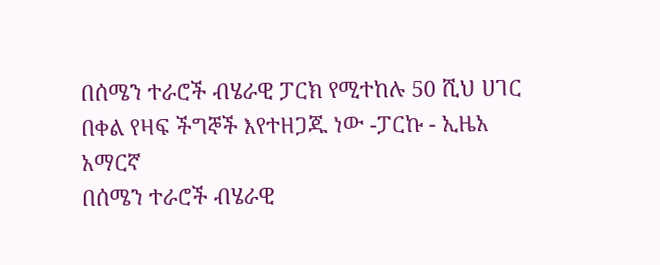በሰሜን ተራሮች ብሄራዊ ፓርክ የሚተከሉ 50 ሺህ ሀገር በቀል የዛፍ ችግኞች እየተዘጋጁ ነው -ፓርኩ - ኢዜአ አማርኛ
በሰሜን ተራሮች ብሄራዊ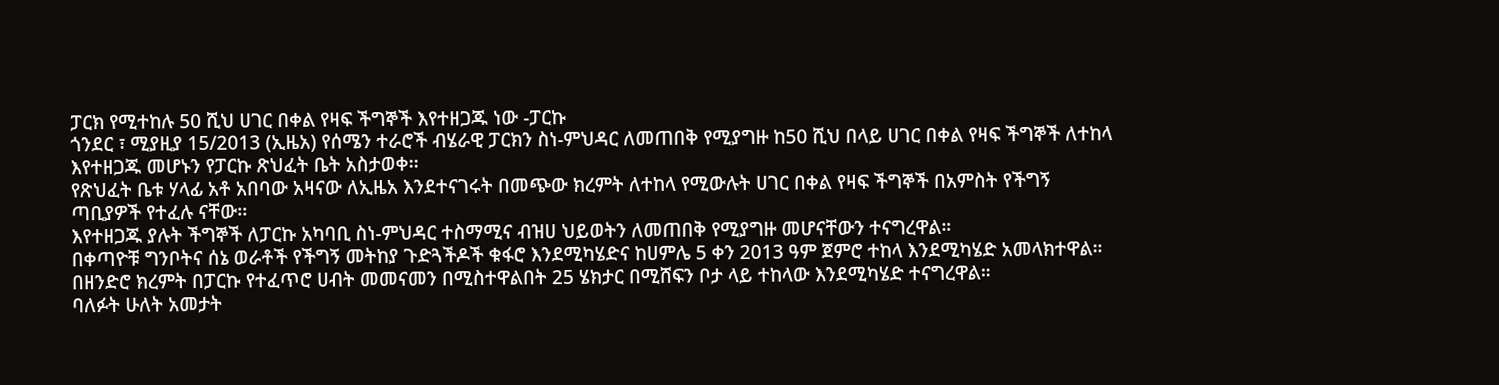ፓርክ የሚተከሉ 50 ሺህ ሀገር በቀል የዛፍ ችግኞች እየተዘጋጁ ነው -ፓርኩ
ጎንደር ፣ ሚያዚያ 15/2013 (ኢዜአ) የሰሜን ተራሮች ብሄራዊ ፓርክን ስነ-ምህዳር ለመጠበቅ የሚያግዙ ከ50 ሺህ በላይ ሀገር በቀል የዛፍ ችግኞች ለተከላ እየተዘጋጁ መሆኑን የፓርኩ ጽህፈት ቤት አስታወቀ፡፡
የጽህፈት ቤቱ ሃላፊ አቶ አበባው አዛናው ለኢዜአ እንደተናገሩት በመጭው ክረምት ለተከላ የሚውሉት ሀገር በቀል የዛፍ ችግኞች በአምስት የችግኝ ጣቢያዎች የተፈሉ ናቸው፡፡
እየተዘጋጁ ያሉት ችግኞች ለፓርኩ አካባቢ ስነ-ምህዳር ተስማሚና ብዝሀ ህይወትን ለመጠበቅ የሚያግዙ መሆናቸውን ተናግረዋል።
በቀጣዮቹ ግንቦትና ሰኔ ወራቶች የችግኝ መትከያ ጉድጓችዶች ቁፋሮ እንደሚካሄድና ከሀምሌ 5 ቀን 2013 ዓም ጀምሮ ተከላ እንደሚካሄድ አመላክተዋል።
በዘንድሮ ክረምት በፓርኩ የተፈጥሮ ሀብት መመናመን በሚስተዋልበት 25 ሄክታር በሚሸፍን ቦታ ላይ ተከላው እንደሚካሄድ ተናግረዋል።
ባለፉት ሁለት አመታት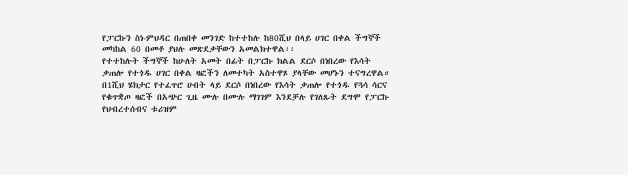የፓርኩን ስነ-ምህዳር በጠበቀ መንገድ ከተተከሉ ከ80ሺህ በላይ ሀገር በቀል ችግኞች መካከል 60 በመቶ ያህሉ መጽደቃቸውን አመልክተዋል፡፡
የተተከሉት ችግኞች ከሁለት አመት በፊት በፓርኩ ክልል ደርሶ በነበረው የእሳት ቃጠሎ የተጎዱ ሀገር በቀል ዛፎችን ለመተካት አስተዋጾ ያላቸው መሆኑን ተናግረዋል።
በ1ሺህ ሄክታር የተፈጥሮ ሀብት ላይ ደርሶ በነበረው የእሳት ቃጠሎ የተጎዱ የጓሳ ሳርና የቁጥቋጦ ዛፎች በአጭር ጊዜ ሙሉ በሙሉ ማገገም እንደቻሉ የገለጹት ደግሞ የፓርኩ የህብረተሰብና ቱሪዝም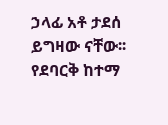ኃላፊ አቶ ታደሰ ይግዛው ናቸው፡፡
የደባርቅ ከተማ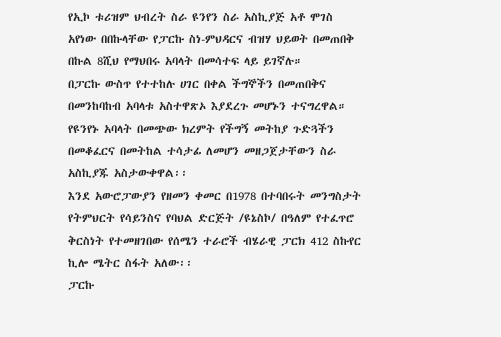የኢኮ ቱሪዝም ህብረት ስራ ዩንየን ስራ አስኪያጅ አቶ ሞገስ አየነው በበኩላቸው የፓርኩ ስነ-ምህዳርና ብዝሃ ህይወት በመጠበቅ በኩል 8ሺህ የማህበሩ አባላት በመሳተፍ ላይ ይገኛሉ።
በፓርኩ ውስጥ የተተከሉ ሀገር በቀል ችግኞችን በመጠበቅና በመንከባከብ አባላቱ አስተዋጽኦ እያደረጉ መሆኑን ተናግረዋል።
የዩንየኑ አባላት በመጭው ክረምት የችግኝ መትከያ ጉድጓችን በመቆፈርና በመትከል ተሳታፊ ለመሆን መዘጋጀታቸውን ስራ አስኪያጁ አስታውቀዋል፡፡
እንደ አውሮፓውያን የዘመን ቀመር በ1978 በተባበሩት መንግስታት የትምህርት የሳይንስና የባህል ድርጅት /ዩኔስኮ/ በዓለም የተፈጥሮ ቅርስነት የተመዘገበው የሰሜን ተራሮች ብሄራዊ ፓርክ 412 ስኩየር ኪሎ ሜትር ስፋት አለው፡፡
ፓርኩ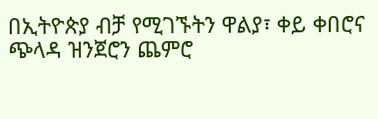በኢትዮጵያ ብቻ የሚገኙትን ዋልያ፣ ቀይ ቀበሮና ጭላዳ ዝንጀሮን ጨምሮ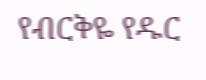የብርቅዬ የዱር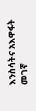እንስሳትና አእዋፋት መገኛ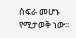ስፍራ መሆኑ የሚታወቅ ነው፡፡